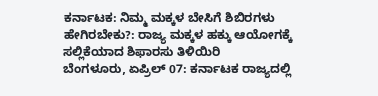ಕರ್ನಾಟಕ: ನಿಮ್ಮ ಮಕ್ಕಳ ಬೇಸಿಗೆ ಶಿಬಿರಗಳು ಹೇಗಿರಬೇಕು?: ರಾಜ್ಯ ಮಕ್ಕಳ ಹಕ್ಕು ಆಯೋಗಕ್ಕೆ ಸಲ್ಲಿಕೆಯಾದ ಶಿಫಾರಸು ತಿಳಿಯಿರಿ
ಬೆಂಗಳೂರು, ಏಪ್ರಿಲ್ 07: ಕರ್ನಾಟಕ ರಾಜ್ಯದಲ್ಲಿ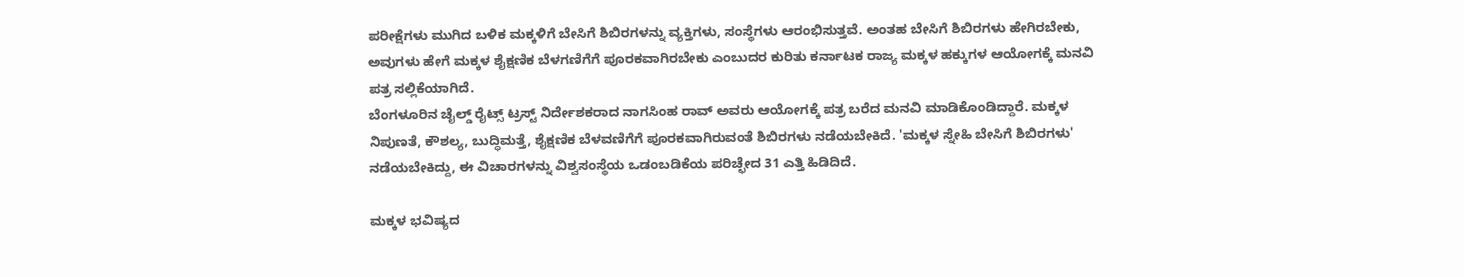ಪರೀಕ್ಷೆಗಳು ಮುಗಿದ ಬಳಿಕ ಮಕ್ಕಳಿಗೆ ಬೇಸಿಗೆ ಶಿಬಿರಗಳನ್ನು ವ್ಯಕ್ತಿಗಳು, ಸಂಸ್ಥೆಗಳು ಆರಂಭಿಸುತ್ತವೆ. ಅಂತಹ ಬೇಸಿಗೆ ಶಿಬಿರಗಳು ಹೇಗಿರಬೇಕು, ಅವುಗಳು ಹೇಗೆ ಮಕ್ಕಳ ಶೈಕ್ಷಣಿಕ ಬೆಳಗಣಿಗೆಗೆ ಪೂರಕವಾಗಿರಬೇಕು ಎಂಬುದರ ಕುರಿತು ಕರ್ನಾಟಕ ರಾಜ್ಯ ಮಕ್ಕಳ ಹಕ್ಕುಗಳ ಆಯೋಗಕ್ಕೆ ಮನವಿ ಪತ್ರ ಸಲ್ಲಿಕೆಯಾಗಿದೆ.
ಬೆಂಗಳೂರಿನ ಚೈಲ್ಡ್ ರೈಟ್ಸ್ ಟ್ರಸ್ಟ್ ನಿರ್ದೇಶಕರಾದ ನಾಗಸಿಂಹ ರಾವ್ ಅವರು ಆಯೋಗಕ್ಕೆ ಪತ್ರ ಬರೆದ ಮನವಿ ಮಾಡಿಕೊಂಡಿದ್ದಾರೆ. ಮಕ್ಕಳ ನಿಪುಣತೆ, ಕೌಶಲ್ಯ, ಬುದ್ಧಿಮತ್ತೆ, ಶೈಕ್ಷಣಿಕ ಬೆಳವಣಿಗೆಗೆ ಪೂರಕವಾಗಿರುವಂತೆ ಶಿಬಿರಗಳು ನಡೆಯಬೇಕಿದೆ. 'ಮಕ್ಕಳ ಸ್ನೇಹಿ ಬೇಸಿಗೆ ಶಿಬಿರಗಳು' ನಡೆಯಬೇಕಿದ್ದು, ಈ ವಿಚಾರಗಳನ್ನು ವಿಶ್ವಸಂಸ್ಥೆಯ ಒಡಂಬಡಿಕೆಯ ಪರಿಚ್ಛೇದ 31 ಎತ್ತಿ ಹಿಡಿದಿದೆ.

ಮಕ್ಕಳ ಭವಿಷ್ಯದ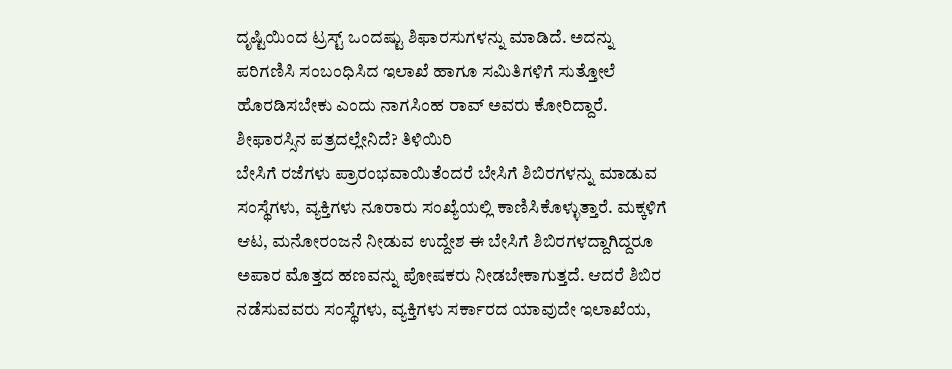ದೃಷ್ಟಿಯಿಂದ ಟ್ರಸ್ಟ್ ಒಂದಷ್ಟು ಶಿಫಾರಸುಗಳನ್ನು ಮಾಡಿದೆ. ಅದನ್ನು ಪರಿಗಣಿಸಿ ಸಂಬಂಧಿಸಿದ ಇಲಾಖೆ ಹಾಗೂ ಸಮಿತಿಗಳಿಗೆ ಸುತ್ತೋಲೆ ಹೊರಡಿಸಬೇಕು ಎಂದು ನಾಗಸಿಂಹ ರಾವ್ ಅವರು ಕೋರಿದ್ದಾರೆ.
ಶೀಫಾರಸ್ಸಿನ ಪತ್ರದಲ್ಲೇನಿದೆ? ತಿಳಿಯಿರಿ
ಬೇಸಿಗೆ ರಜೆಗಳು ಪ್ರಾರಂಭವಾಯಿತೆಂದರೆ ಬೇಸಿಗೆ ಶಿಬಿರಗಳನ್ನು ಮಾಡುವ ಸಂಸ್ಥೆಗಳು, ವ್ಯಕ್ತಿಗಳು ನೂರಾರು ಸಂಖ್ಯೆಯಲ್ಲಿ ಕಾಣಿಸಿಕೊಳ್ಳುತ್ತಾರೆ. ಮಕ್ಕಳಿಗೆ ಆಟ, ಮನೋರಂಜನೆ ನೀಡುವ ಉದ್ದೇಶ ಈ ಬೇಸಿಗೆ ಶಿಬಿರಗಳದ್ದಾಗಿದ್ದರೂ ಅಪಾರ ಮೊತ್ತದ ಹಣವನ್ನು ಪೋಷಕರು ನೀಡಬೇಕಾಗುತ್ತದೆ. ಆದರೆ ಶಿಬಿರ ನಡೆಸುವವರು ಸಂಸ್ಥೆಗಳು, ವ್ಯಕ್ತಿಗಳು ಸರ್ಕಾರದ ಯಾವುದೇ ಇಲಾಖೆಯ,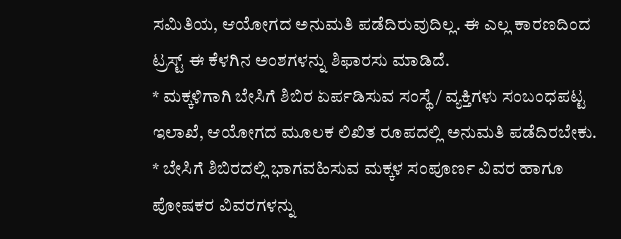ಸಮಿತಿಯ, ಆಯೋಗದ ಅನುಮತಿ ಪಡೆದಿರುವುದಿಲ್ಲ. ಈ ಎಲ್ಲ ಕಾರಣದಿಂದ ಟ್ರಸ್ಟ್ ಈ ಕೆಳಗಿನ ಅಂಶಗಳನ್ನು ಶಿಫಾರಸು ಮಾಡಿದೆ.
* ಮಕ್ಕಳಿಗಾಗಿ ಬೇಸಿಗೆ ಶಿಬಿರ ಏರ್ಪಡಿಸುವ ಸಂಸ್ಥೆ / ವ್ಯಕ್ತಿಗಳು ಸಂಬಂಧಪಟ್ಟ ಇಲಾಖೆ, ಆಯೋಗದ ಮೂಲಕ ಲಿಖಿತ ರೂಪದಲ್ಲಿ ಅನುಮತಿ ಪಡೆದಿರಬೇಕು.
* ಬೇಸಿಗೆ ಶಿಬಿರದಲ್ಲಿ ಭಾಗವಹಿಸುವ ಮಕ್ಕಳ ಸಂಪೂರ್ಣ ವಿವರ ಹಾಗೂ ಪೋಷಕರ ವಿವರಗಳನ್ನು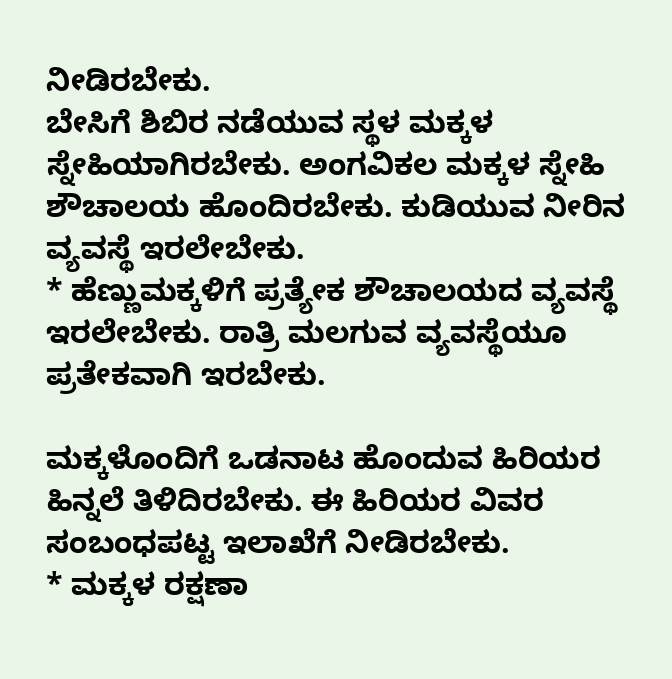ನೀಡಿರಬೇಕು.
ಬೇಸಿಗೆ ಶಿಬಿರ ನಡೆಯುವ ಸ್ಥಳ ಮಕ್ಕಳ ಸ್ನೇಹಿಯಾಗಿರಬೇಕು. ಅಂಗವಿಕಲ ಮಕ್ಕಳ ಸ್ನೇಹಿ ಶೌಚಾಲಯ ಹೊಂದಿರಬೇಕು. ಕುಡಿಯುವ ನೀರಿನ ವ್ಯವಸ್ಥೆ ಇರಲೇಬೇಕು.
* ಹೆಣ್ಣುಮಕ್ಕಳಿಗೆ ಪ್ರತ್ಯೇಕ ಶೌಚಾಲಯದ ವ್ಯವಸ್ಥೆ ಇರಲೇಬೇಕು. ರಾತ್ರಿ ಮಲಗುವ ವ್ಯವಸ್ಥೆಯೂ ಪ್ರತೇಕವಾಗಿ ಇರಬೇಕು.

ಮಕ್ಕಳೊಂದಿಗೆ ಒಡನಾಟ ಹೊಂದುವ ಹಿರಿಯರ ಹಿನ್ನಲೆ ತಿಳಿದಿರಬೇಕು. ಈ ಹಿರಿಯರ ವಿವರ ಸಂಬಂಧಪಟ್ಟ ಇಲಾಖೆಗೆ ನೀಡಿರಬೇಕು.
* ಮಕ್ಕಳ ರಕ್ಷಣಾ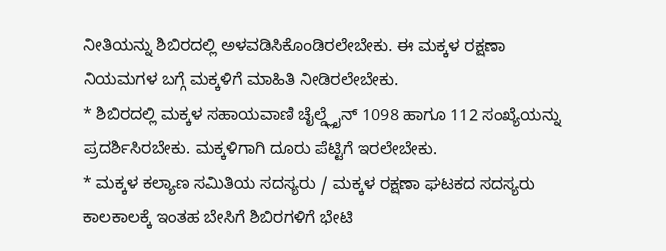ನೀತಿಯನ್ನು ಶಿಬಿರದಲ್ಲಿ ಅಳವಡಿಸಿಕೊಂಡಿರಲೇಬೇಕು. ಈ ಮಕ್ಕಳ ರಕ್ಷಣಾ ನಿಯಮಗಳ ಬಗ್ಗೆ ಮಕ್ಕಳಿಗೆ ಮಾಹಿತಿ ನೀಡಿರಲೇಬೇಕು.
* ಶಿಬಿರದಲ್ಲಿ ಮಕ್ಕಳ ಸಹಾಯವಾಣಿ ಚೈಲ್ಡ್ಲೈನ್ 1098 ಹಾಗೂ 112 ಸಂಖ್ಯೆಯನ್ನು ಪ್ರದರ್ಶಿಸಿರಬೇಕು. ಮಕ್ಕಳಿಗಾಗಿ ದೂರು ಪೆಟ್ಟಿಗೆ ಇರಲೇಬೇಕು.
* ಮಕ್ಕಳ ಕಲ್ಯಾಣ ಸಮಿತಿಯ ಸದಸ್ಯರು / ಮಕ್ಕಳ ರಕ್ಷಣಾ ಘಟಕದ ಸದಸ್ಯರು ಕಾಲಕಾಲಕ್ಕೆ ಇಂತಹ ಬೇಸಿಗೆ ಶಿಬಿರಗಳಿಗೆ ಭೇಟಿ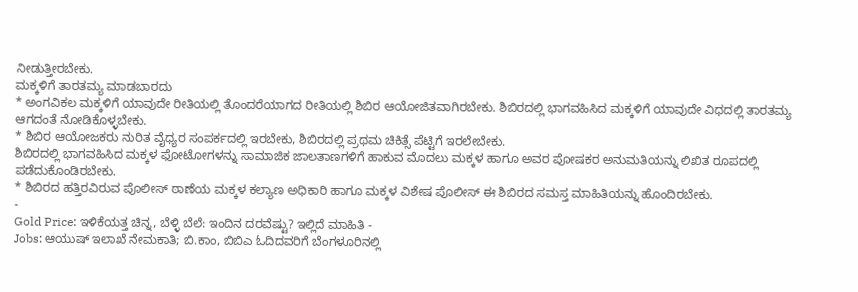ನೀಡುತ್ತೀರಬೇಕು.
ಮಕ್ಕಳಿಗೆ ತಾರತಮ್ಯ ಮಾಡಬಾರದು
* ಅಂಗವಿಕಲ ಮಕ್ಕಳಿಗೆ ಯಾವುದೇ ರೀತಿಯಲ್ಲಿ ತೊಂದರೆಯಾಗದ ರೀತಿಯಲ್ಲಿ ಶಿಬಿರ ಆಯೋಜಿತವಾಗಿರಬೇಕು. ಶಿಬಿರದಲ್ಲಿ ಭಾಗವಹಿಸಿದ ಮಕ್ಕಳಿಗೆ ಯಾವುದೇ ವಿಧದಲ್ಲಿ ತಾರತಮ್ಯ ಆಗದಂತೆ ನೋಡಿಕೊಳ್ಳಬೇಕು.
* ಶಿಬಿರ ಆಯೋಜಕರು ನುರಿತ ವೈಧ್ಯರ ಸಂಪರ್ಕದಲ್ಲಿ ಇರಬೇಕು, ಶಿಬಿರದಲ್ಲಿ ಪ್ರಥಮ ಚಿಕಿತ್ಸೆ ಪೆಟ್ಟಿಗೆ ಇರಲೇಬೇಕು.
ಶಿಬಿರದಲ್ಲಿ ಭಾಗವಹಿಸಿದ ಮಕ್ಕಳ ಫೋಟೋಗಳನ್ನು ಸಾಮಾಜಿಕ ಜಾಲತಾಣಗಳಿಗೆ ಹಾಕುವ ಮೊದಲು ಮಕ್ಕಳ ಹಾಗೂ ಅವರ ಪೋಷಕರ ಅನುಮತಿಯನ್ನು ಲಿಖಿತ ರೂಪದಲ್ಲಿ ಪಡೆದುಕೊಂಡಿರಬೇಕು.
* ಶಿಬಿರದ ಹತ್ತಿರವಿರುವ ಪೊಲೀಸ್ ಠಾಣೆಯ ಮಕ್ಕಳ ಕಲ್ಯಾಣ ಅಧಿಕಾರಿ ಹಾಗೂ ಮಕ್ಕಳ ವಿಶೇಷ ಪೊಲೀಸ್ ಈ ಶಿಬಿರದ ಸಮಸ್ತ ಮಾಹಿತಿಯನ್ನು ಹೊಂದಿರಬೇಕು.
-
Gold Price: ಇಳಿಕೆಯತ್ತ ಚಿನ್ನ, ಬೆಳ್ಳಿ ಬೆಲೆ: ಇಂದಿನ ದರವೆಷ್ಟು? ಇಲ್ಲಿದೆ ಮಾಹಿತಿ -
Jobs: ಆಯುಷ್ ಇಲಾಖೆ ನೇಮಕಾತಿ; ಬಿ.ಕಾಂ, ಬಿಬಿಎ ಓದಿದವರಿಗೆ ಬೆಂಗಳೂರಿನಲ್ಲಿ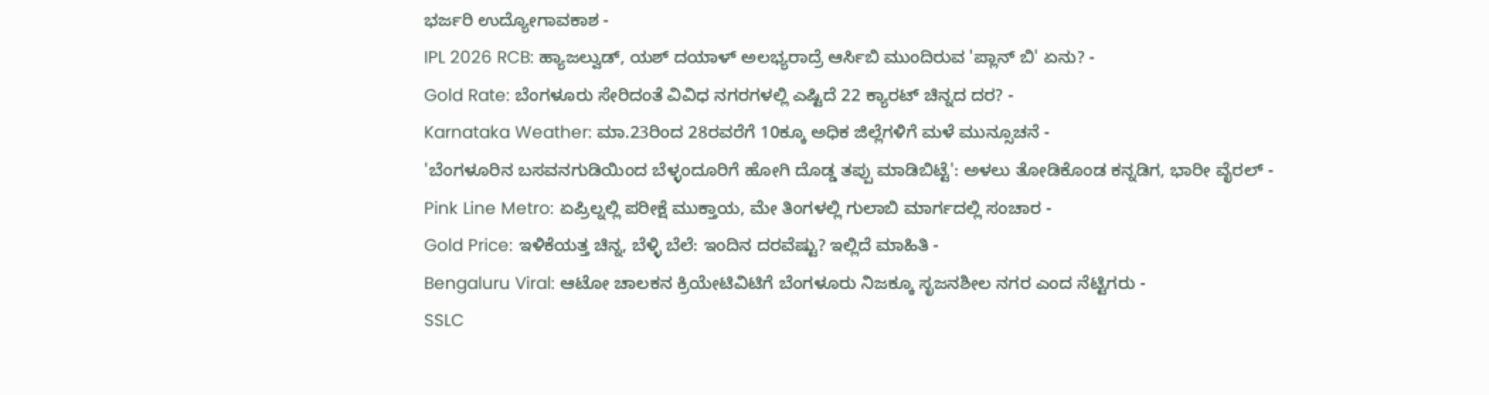ಭರ್ಜರಿ ಉದ್ಯೋಗಾವಕಾಶ -
IPL 2026 RCB: ಹ್ಯಾಜಲ್ವುಡ್, ಯಶ್ ದಯಾಳ್ ಅಲಭ್ಯರಾದ್ರೆ ಆರ್ಸಿಬಿ ಮುಂದಿರುವ 'ಪ್ಲಾನ್ ಬಿ' ಏನು? -
Gold Rate: ಬೆಂಗಳೂರು ಸೇರಿದಂತೆ ವಿವಿಧ ನಗರಗಳಲ್ಲಿ ಎಷ್ಟಿದೆ 22 ಕ್ಯಾರಟ್ ಚಿನ್ನದ ದರ? -
Karnataka Weather: ಮಾ.23ರಿಂದ 28ರವರೆಗೆ 10ಕ್ಕೂ ಅಧಿಕ ಜಿಲ್ಲೆಗಳಿಗೆ ಮಳೆ ಮುನ್ಸೂಚನೆ -
'ಬೆಂಗಳೂರಿನ ಬಸವನಗುಡಿಯಿಂದ ಬೆಳ್ಳಂದೂರಿಗೆ ಹೋಗಿ ದೊಡ್ಡ ತಪ್ಪು ಮಾಡಿಬಿಟ್ಟೆ': ಅಳಲು ತೋಡಿಕೊಂಡ ಕನ್ನಡಿಗ, ಭಾರೀ ವೈರಲ್ -
Pink Line Metro: ಏಪ್ರಿಲ್ನಲ್ಲಿ ಪರೀಕ್ಷೆ ಮುಕ್ತಾಯ, ಮೇ ತಿಂಗಳಲ್ಲಿ ಗುಲಾಬಿ ಮಾರ್ಗದಲ್ಲಿ ಸಂಚಾರ -
Gold Price: ಇಳಿಕೆಯತ್ತ ಚಿನ್ನ, ಬೆಳ್ಳಿ ಬೆಲೆ: ಇಂದಿನ ದರವೆಷ್ಟು? ಇಲ್ಲಿದೆ ಮಾಹಿತಿ -
Bengaluru Viral: ಆಟೋ ಚಾಲಕನ ಕ್ರಿಯೇಟಿವಿಟಿಗೆ ಬೆಂಗಳೂರು ನಿಜಕ್ಕೂ ಸೃಜನಶೀಲ ನಗರ ಎಂದ ನೆಟ್ಟಿಗರು -
SSLC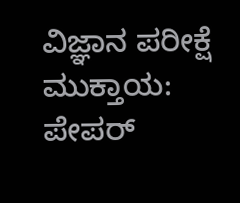ವಿಜ್ಞಾನ ಪರೀಕ್ಷೆ ಮುಕ್ತಾಯ: ಪೇಪರ್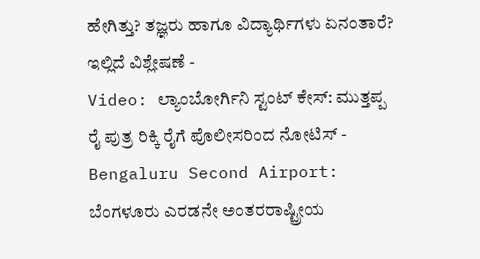ಹೇಗಿತ್ತು? ತಜ್ಞರು ಹಾಗೂ ವಿದ್ಯಾರ್ಥಿಗಳು ಏನಂತಾರೆ? ಇಲ್ಲಿದೆ ವಿಶ್ಲೇಷಣೆ -
Video: ಲ್ಯಾಂಬೋರ್ಗಿನಿ ಸ್ಟಂಟ್ ಕೇಸ್: ಮುತ್ತಪ್ಪ ರೈ ಪುತ್ರ ರಿಕ್ಕಿ ರೈಗೆ ಪೊಲೀಸರಿಂದ ನೋಟಿಸ್ -
Bengaluru Second Airport: ಬೆಂಗಳೂರು ಎರಡನೇ ಅಂತರರಾಷ್ಟ್ರೀಯ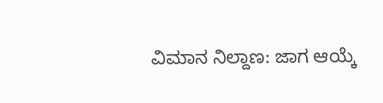ವಿಮಾನ ನಿಲ್ದಾಣ: ಜಾಗ ಆಯ್ಕೆ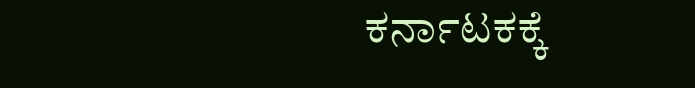ಕರ್ನಾಟಕಕ್ಕೆ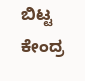ಬಿಟ್ಟ ಕೇಂದ್ರ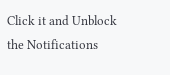Click it and Unblock the Notifications